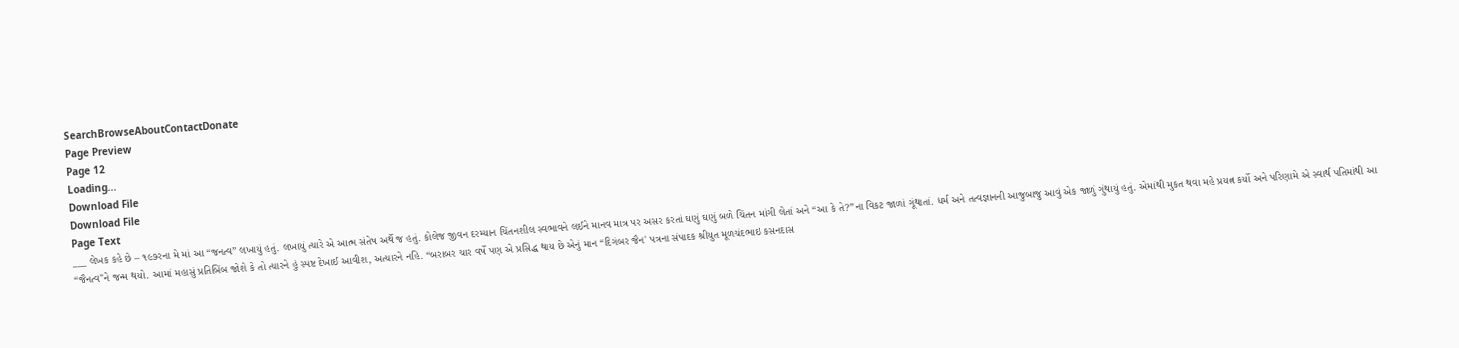SearchBrowseAboutContactDonate
Page Preview
Page 12
Loading...
Download File
Download File
Page Text
___ લેખક કહે છે – ૧૯૭રના મે માં આ “જનત્વ” લખાયું હતું. લખાયું ત્યારે એ આત્મ સંતેષ અર્થે જ હતું. કોલેજ જીવન દરમ્યાન ચિંતનશીલ સ્વભાવને લઈને માનવ માત્ર પર અસર કરતાં ઘણું ઘણું બળે ચિંતન માંગી લેતાં અને “આ કે તે?”ના વિકટ જાળાં ગૂંથાતાં. ધર્મ અને તત્વજ્ઞાનની આજુબાજુ આવું એક જાળું ગુંથાયું હતું. એમાંથી મુકત થવા મહે પ્રયત્ન કર્યો અને પરિણામે એ સ્વાર્થ પતિમાંથી આ “જૈનત્વ"ને જન્મ થયો. આમાં મહાસું પ્રતિબિંબ જોશે કે તો ત્યારને હું સ્પષ્ટ દેખાઈ આવીશ, અત્યારને નહિ. “બરાબર ચાર વર્ષે પણ એ પ્રસિદ્ધ થાય છે એનું માન “દિગંબર જૈન' પત્રના સંપાદક શ્રીયુત મૂળચંદભાઇ કસનદાસ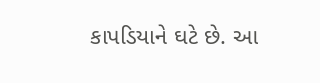કાપડિયાને ઘટે છે. આ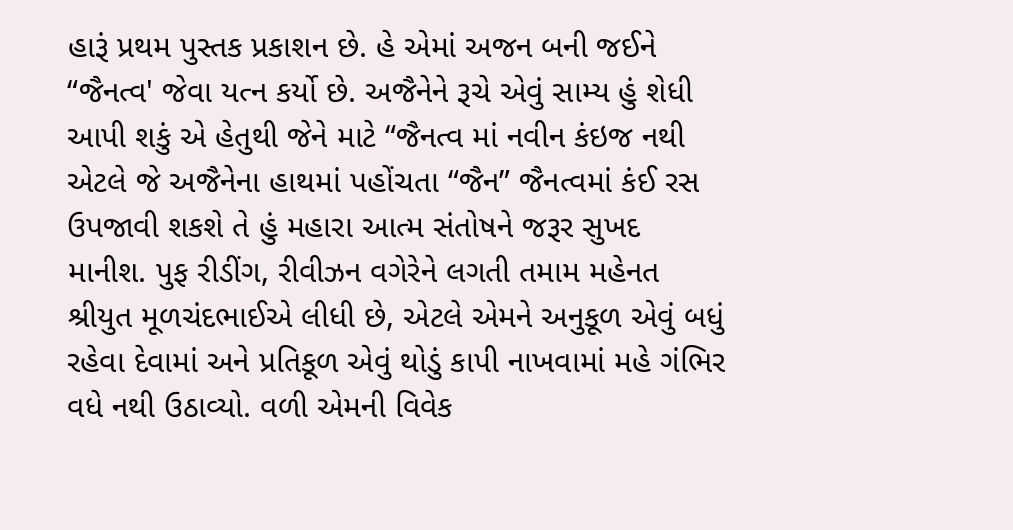હારૂં પ્રથમ પુસ્તક પ્રકાશન છે. હે એમાં અજન બની જઈને “જૈનત્વ' જેવા યત્ન કર્યો છે. અજૈનેને રૂચે એવું સામ્ય હું શેધી આપી શકું એ હેતુથી જેને માટે “જૈનત્વ માં નવીન કંઇજ નથી એટલે જે અજૈનેના હાથમાં પહોંચતા “જૈન” જૈનત્વમાં કંઈ રસ ઉપજાવી શકશે તે હું મહારા આત્મ સંતોષને જરૂર સુખદ માનીશ. પુફ રીડીંગ, રીવીઝન વગેરેને લગતી તમામ મહેનત શ્રીયુત મૂળચંદભાઈએ લીધી છે, એટલે એમને અનુકૂળ એવું બધું રહેવા દેવામાં અને પ્રતિકૂળ એવું થોડું કાપી નાખવામાં મહે ગંભિર વધે નથી ઉઠાવ્યો. વળી એમની વિવેક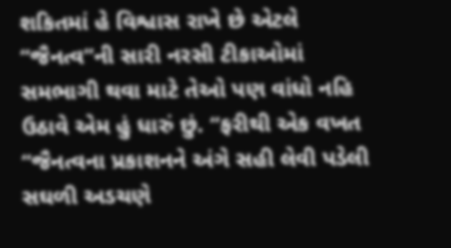શકિતમાં હે વિશ્વાસ રાખે છે એટલે “જૈનત્વ”ની સારી નરસી ટીકાઓમાં સમભાગી થવા માટે તેઓ પણ વાંધો નહિ ઉઠાવે એમ હું ધારું છું. “ફરીથી એક વખત “જૈનત્વના પ્રકાશનને અંગે સહી લેવી પડેલી સઘળી અડચણે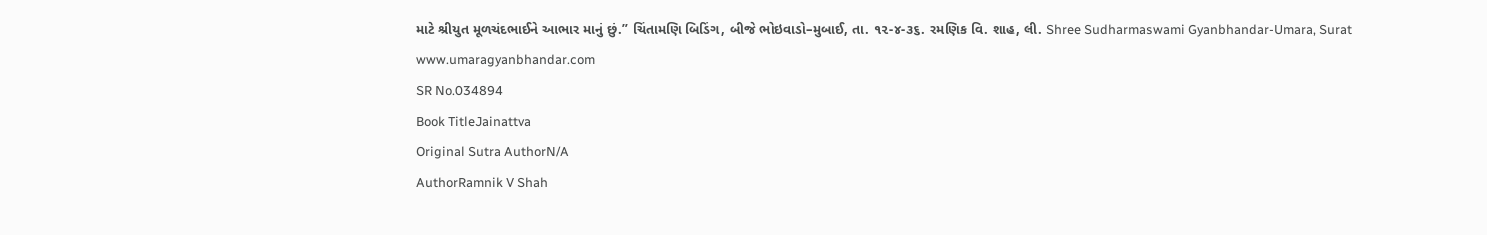માટે શ્રીયુત મૂળચંદભાઈને આભાર માનું છું.” ચિંતામણિ બિડિંગ, બીજે ભોઇવાડો–મુબાઈ, તા. ૧૨-૪-૩૬. રમણિક વિ. શાહ, લી. Shree Sudharmaswami Gyanbhandar-Umara, Surat www.umaragyanbhandar.com
SR No.034894
Book TitleJainattva
Original Sutra AuthorN/A
AuthorRamnik V Shah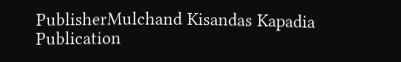PublisherMulchand Kisandas Kapadia
Publication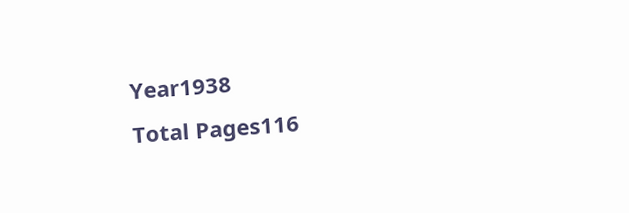Year1938
Total Pages116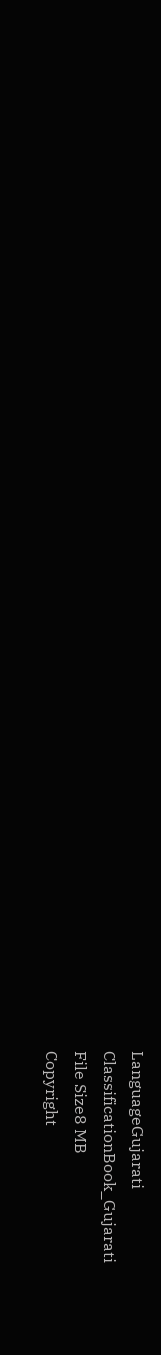LanguageGujarati
ClassificationBook_Gujarati
File Size8 MB
Copyright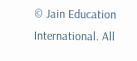© Jain Education International. All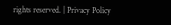rights reserved. | Privacy Policy